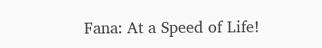Fana: At a Speed of Life!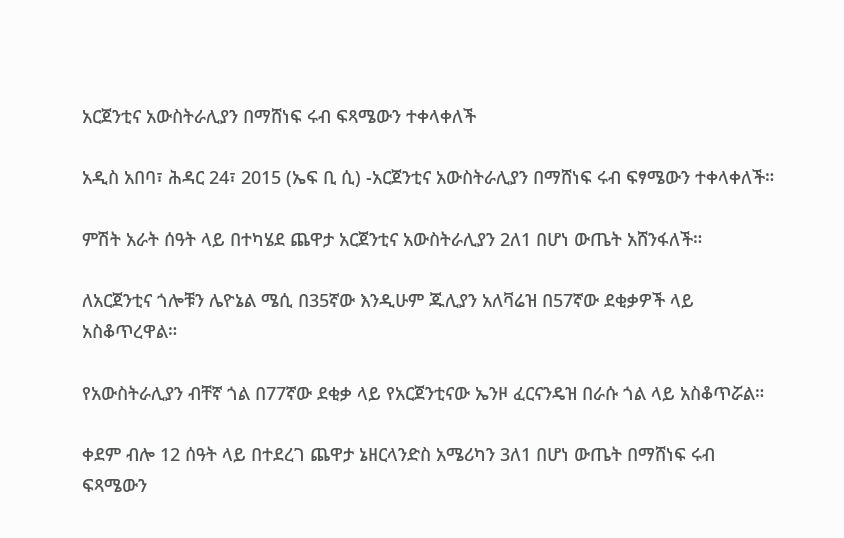አርጀንቲና አውስትራሊያን በማሸነፍ ሩብ ፍጻሜውን ተቀላቀለች

አዲስ አበባ፣ ሕዳር 24፣ 2015 (ኤፍ ቢ ሲ) -አርጀንቲና አውስትራሊያን በማሸነፍ ሩብ ፍፃሜውን ተቀላቀለች።

ምሽት አራት ሰዓት ላይ በተካሄደ ጨዋታ አርጀንቲና አውስትራሊያን 2ለ1 በሆነ ውጤት አሸንፋለች።

ለአርጀንቲና ጎሎቹን ሌዮኔል ሜሲ በ35ኛው እንዲሁም ጁሊያን አለቫሬዝ በ57ኛው ደቂቃዎች ላይ አስቆጥረዋል።

የአውስትራሊያን ብቸኛ ጎል በ77ኛው ደቂቃ ላይ የአርጀንቲናው ኤንዞ ፈርናንዴዝ በራሱ ጎል ላይ አስቆጥሯል።

ቀደም ብሎ 12 ሰዓት ላይ በተደረገ ጨዋታ ኔዘርላንድስ አሜሪካን 3ለ1 በሆነ ውጤት በማሸነፍ ሩብ ፍጻሜውን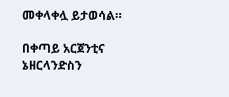መቀላቀሏ ይታወሳል።

በቀጣይ አርጀንቲና ኔዘርላንድስን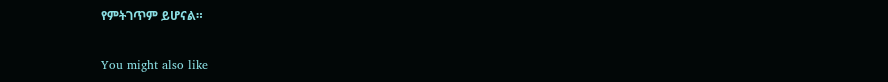የምትገጥም ይሆናል።

You might also like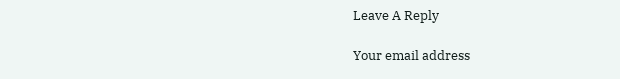Leave A Reply

Your email address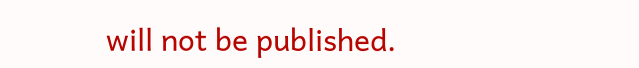will not be published.